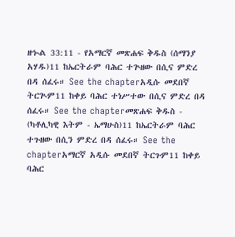ዘኍል 33:11 - የአማርኛ መጽሐፍ ቅዱስ (ሰማንያ አሃዱ)11 ከኤርትራም ባሕር ተጕዘው በሲና ምድረ በዳ ሰፈሩ። See the chapterአዲሱ መደበኛ ትርጒም11 ከቀይ ባሕር ተነሥተው በሲና ምድረ በዳ ሰፈሩ። See the chapterመጽሐፍ ቅዱስ - (ካቶሊካዊ እትም - ኤማሁስ)11 ከኤርትራም ባሕር ተጉዘው በሲን ምድረ በዳ ሰፈሩ። See the chapterአማርኛ አዲሱ መደበኛ ትርጉም11 ከቀይ ባሕር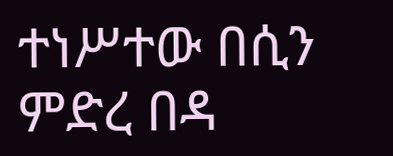ተነሥተው በሲን ምድረ በዳ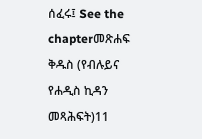ሰፈሩ፤ See the chapterመጽሐፍ ቅዱስ (የብሉይና የሐዲስ ኪዳን መጻሕፍት)11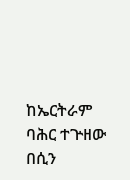ከኤርትራም ባሕር ተጕዘው በሲን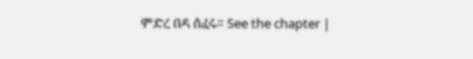ምድረ በዳ ሰፈሩ። See the chapter |